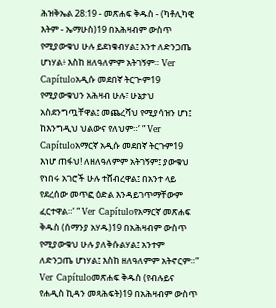ሕዝቅኤል 28:19 - መጽሐፍ ቅዱስ - (ካቶሊካዊ እትም - ኤማሁስ)19 በአሕዛብም ውስጥ የሚያውቁህ ሁሉ ይደነቁብሃል፤ አንተ ለድንጋጤ ሆነሃል፥ እስከ ዘለዓለምም አትገኝም። Ver Capítuloአዲሱ መደበኛ ትርጒም19 የሚያውቁህን አሕዛብ ሁሉ፣ ሁኔታህ አስደንግጧቸዋል፤ መጨረሻህ የሚያሳዝን ሆነ፤ ከእንግዲህ ህልውና የለህም።’ ” Ver Capítuloአማርኛ አዲሱ መደበኛ ትርጉም19 እነሆ ጠፋህ! ለዘለዓለምም አትገኝም፤ ያውቁህ የነበሩ አገሮች ሁሉ ተሸብረዋል፤ በአንተ ላይ የደረሰው መጥፎ ዕድል እንዳይገጥማቸውም ፈርተዋል።’ ” Ver Capítuloየአማርኛ መጽሐፍ ቅዱስ (ሰማንያ አሃዱ)19 በአሕዛብም ውስጥ የሚያውቁህ ሁሉ ያለቅሱልሃል፤ አንተም ለድንጋጤ ሆነሃል፤ እስከ ዘለዓለምም አትኖርም።” Ver Capítuloመጽሐፍ ቅዱስ (የብሉይና የሐዲስ ኪዳን መጻሕፍት)19 በአሕዛብም ውስጥ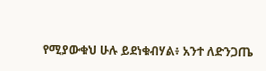የሚያውቁህ ሁሉ ይደነቁብሃል፥ አንተ ለድንጋጤ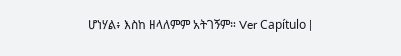ሆነሃል፥ እስከ ዘላለምም አትገኝም። Ver Capítulo |